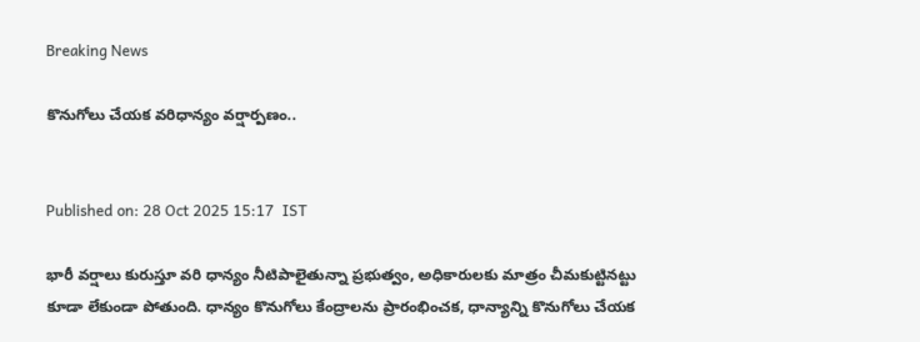Breaking News

కొనుగోలు చేయక వరిధాన్యం వర్షార్పణం..


Published on: 28 Oct 2025 15:17  IST

భారీ వర్షాలు కురుస్తూ వరి ధాన్యం నీటిపాలైతున్నా ప్రభుత్వం, అధికారులకు మాత్రం చీమకుట్టినట్టు కూడా లేకుండా పోతుంది. ధాన్యం కొనుగోలు కేంద్రాలను ప్రారంభించక, ధాన్యాన్ని కొనుగోలు చేయక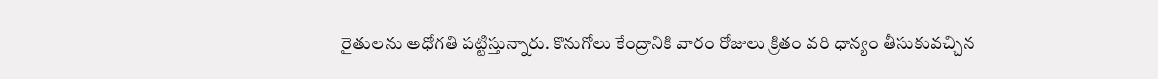రైతులను అధోగతి పట్టిస్తున్నారు. కొనుగోలు కేంద్రానికి వారం రోజులు క్రితం వరి ధాన్యం తీసుకువచ్చిన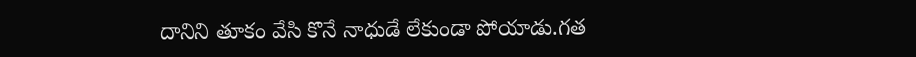దానిని తూకం వేసి కొనే నాధుడే లేకుండా పోయాడు.గత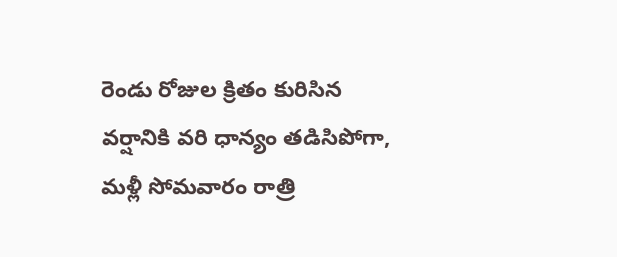రెండు రోజుల క్రితం కురిసిన వర్షానికి వరి ధాన్యం తడిసిపోగా, మళ్లీ సోమవారం రాత్రి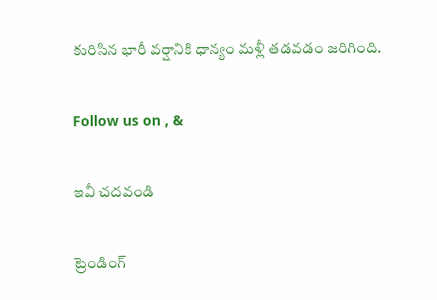కురిసిన భారీ వర్షానికి ధాన్యం మళ్లీ తడవడం జరిగింది.

Follow us on , &

ఇవీ చదవండి

ట్రెండింగ్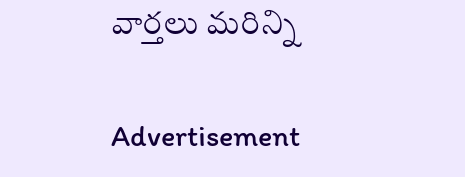వార్తలు మరిన్ని

Advertisement